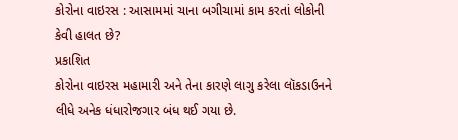કોરોના વાઇરસ : આસામમાં ચાના બગીચામાં કામ કરતાં લોકોની કેવી હાલત છે?
પ્રકાશિત
કોરોના વાઇરસ મહામારી અને તેના કારણે લાગુ કરેલા લૉકડાઉનને લીધે અનેક ધંધારોજગાર બંધ થઈ ગયા છે.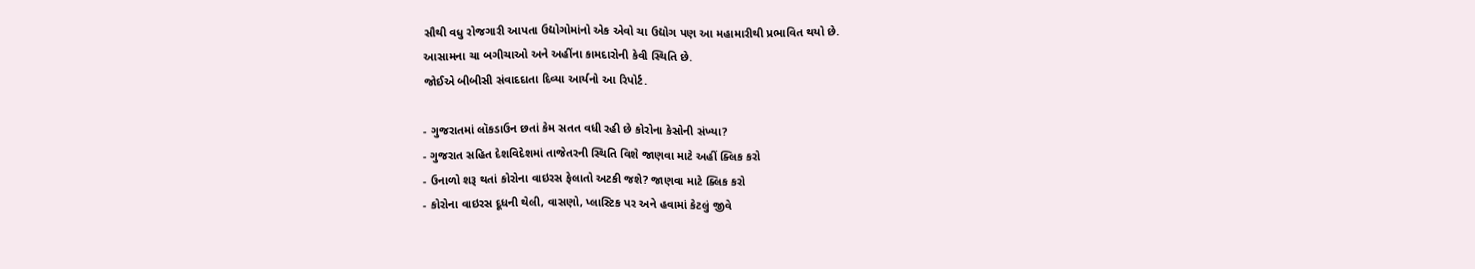સૌથી વધુ રોજગારી આપતા ઉદ્યોગોમાંનો એક એવો ચા ઉદ્યોગ પણ આ મહામારીથી પ્રભાવિત થયો છે.
આસામના ચા બગીચાઓ અને અહીંના કામદારોની કેવી સ્થિતિ છે.
જોઈએ બીબીસી સંવાદદાતા દિવ્યા આર્યનો આ રિપોર્ટ.

- ગુજરાતમાં લૉકડાઉન છતાં કેમ સતત વધી રહી છે કોરોના કેસોની સંખ્યા?
- ગુજરાત સહિત દેશવિદેશમાં તાજેતરની સ્થિતિ વિશે જાણવા માટે અહીં ક્લિક કરો
- ઉનાળો શરૂ થતાં કોરોના વાઇરસ ફેલાતો અટકી જશે? જાણવા માટે ક્લિક કરો
- કોરોના વાઇરસ દૂધની થેલી, વાસણો, પ્લાસ્ટિક પર અને હવામાં કેટલું જીવે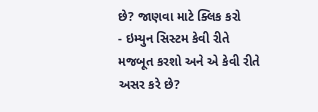છે? જાણવા માટે ક્લિક કરો
- ઇમ્યુન સિસ્ટમ કેવી રીતે મજબૂત કરશો અને એ કેવી રીતે અસર કરે છે?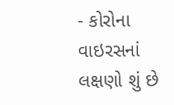- કોરોના વાઇરસનાં લક્ષણો શું છે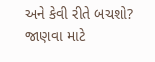અને કેવી રીતે બચશો? જાણવા માટે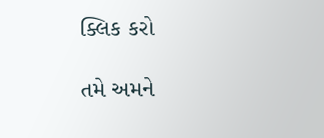ક્લિક કરો

તમે અમને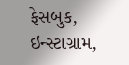ફેસબુક, ઇન્સ્ટાગ્રામ,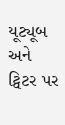યૂટ્યૂબ અને ટ્વિટર પર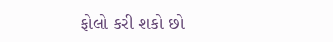ફોલો કરી શકો છો